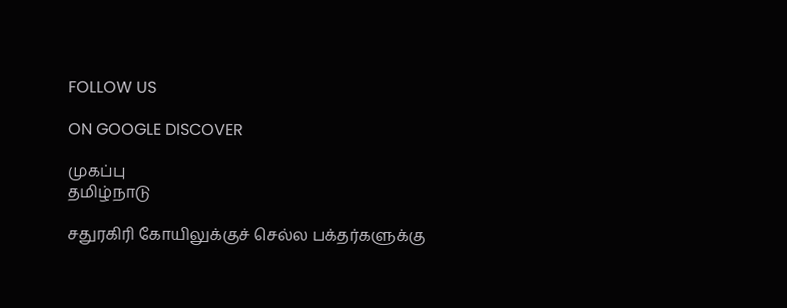FOLLOW US

ON GOOGLE DISCOVER

முகப்பு
தமிழ்நாடு

சதுரகிரி கோயிலுக்குச் செல்ல பக்தர்களுக்கு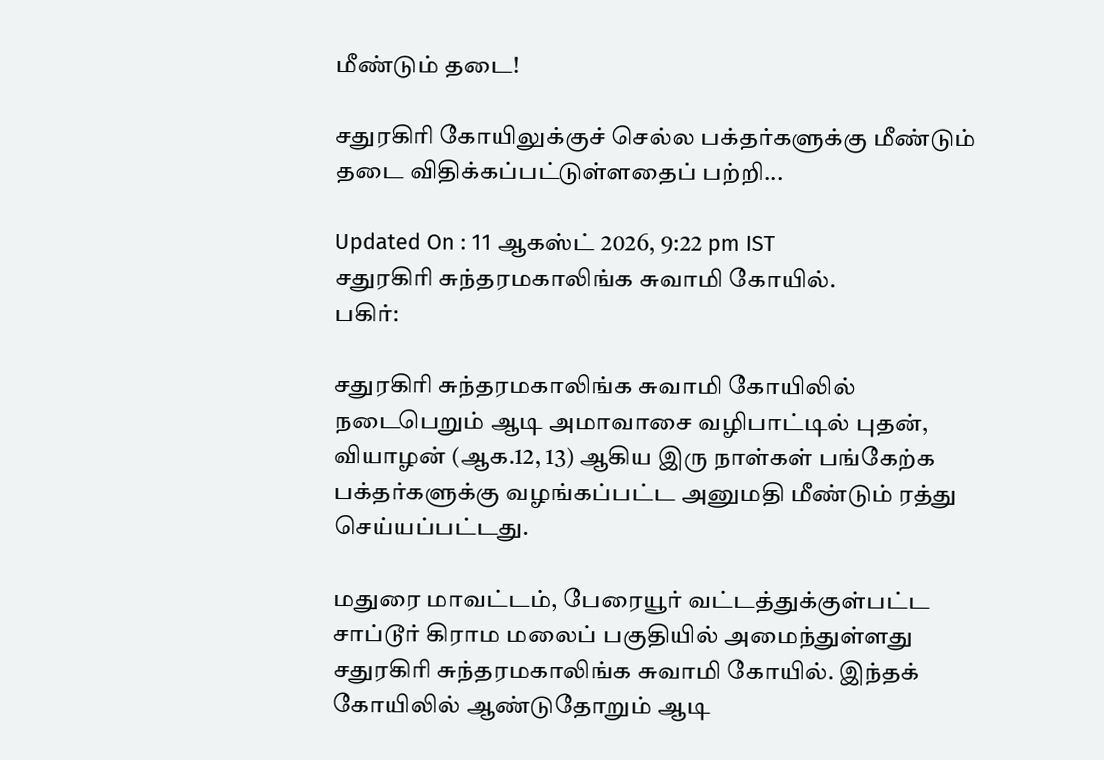மீண்டும் தடை!

சதுரகிரி கோயிலுக்குச் செல்ல பக்தர்களுக்கு மீண்டும் தடை விதிக்கப்பட்டுள்ளதைப் பற்றி...

Updated On : 11 ஆகஸ்ட் 2026, 9:22 pm IST
சதுரகிரி சுந்தரமகாலிங்க சுவாமி கோயில்.
பகிர்:

சதுரகிரி சுந்தரமகாலிங்க சுவாமி கோயிலில் நடைபெறும் ஆடி அமாவாசை வழிபாட்டில் புதன், வியாழன் (ஆக.12, 13) ஆகிய இரு நாள்கள் பங்கேற்க பக்தர்களுக்கு வழங்கப்பட்ட அனுமதி மீண்டும் ரத்து செய்யப்பட்டது.

மதுரை மாவட்டம், பேரையூர் வட்டத்துக்குள்பட்ட சாப்டூர் கிராம மலைப் பகுதியில் அமைந்துள்ளது சதுரகிரி சுந்தரமகாலிங்க சுவாமி கோயில். இந்தக் கோயிலில் ஆண்டுதோறும் ஆடி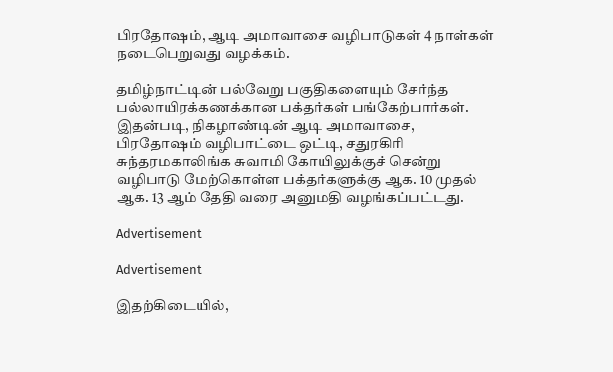பிரதோஷம், ஆடி அமாவாசை வழிபாடுகள் 4 நாள்கள் நடைபெறுவது வழக்கம்.

தமிழ்நாட்டின் பல்வேறு பகுதிகளையும் சேர்ந்த பல்லாயிரக்கணக்கான பக்தர்கள் பங்கேற்பார்கள். இதன்படி, நிகழாண்டின் ஆடி அமாவாசை, பிரதோஷம் வழிபாட்டை ஒட்டி, சதுரகிரி சுந்தரமகாலிங்க சுவாமி கோயிலுக்குச் சென்று வழிபாடு மேற்கொள்ள பக்தர்களுக்கு ஆக. 10 முதல் ஆக. 13 ஆம் தேதி வரை அனுமதி வழங்கப்பட்டது.

Advertisement

Advertisement

இதற்கிடையில்,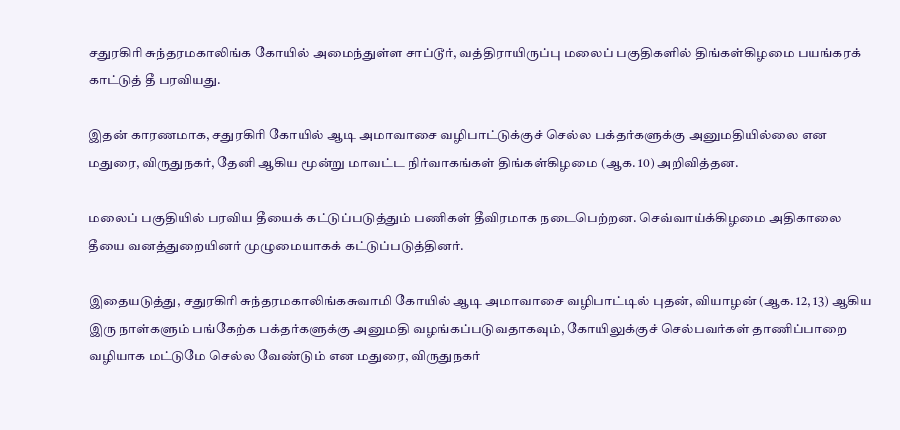சதுரகிரி சுந்தரமகாலிங்க கோயில் அமைந்துள்ள சாப்டூர், வத்திராயிருப்பு மலைப் பகுதிகளில் திங்கள்கிழமை பயங்கரக் காட்டுத் தீ பரவியது.

இதன் காரணமாக, சதுரகிரி கோயில் ஆடி அமாவாசை வழிபாட்டுக்குச் செல்ல பக்தர்களுக்கு அனுமதியில்லை என மதுரை, விருதுநகர், தேனி ஆகிய மூன்று மாவட்ட நிர்வாகங்கள் திங்கள்கிழமை (ஆக. 10) அறிவித்தன.

மலைப் பகுதியில் பரவிய தீயைக் கட்டுப்படுத்தும் பணிகள் தீவிரமாக நடைபெற்றன. செவ்வாய்க்கிழமை அதிகாலை தீயை வனத்துறையினர் முழுமையாகக் கட்டுப்படுத்தினர்.

இதையடுத்து, சதுரகிரி சுந்தரமகாலிங்கசுவாமி கோயில் ஆடி அமாவாசை வழிபாட்டில் புதன், வியாழன் (ஆக. 12, 13) ஆகிய இரு நாள்களும் பங்கேற்க பக்தர்களுக்கு அனுமதி வழங்கப்படுவதாகவும், கோயிலுக்குச் செல்பவர்கள் தாணிப்பாறை வழியாக மட்டுமே செல்ல வேண்டும் என மதுரை, விருதுநகர்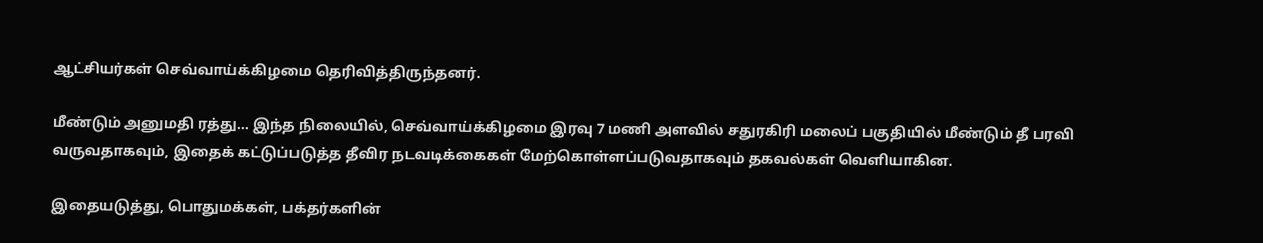ஆட்சியர்கள் செவ்வாய்க்கிழமை தெரிவித்திருந்தனர்.

மீண்டும் அனுமதி ரத்து... இந்த நிலையில், செவ்வாய்க்கிழமை இரவு 7 மணி அளவில் சதுரகிரி மலைப் பகுதியில் மீண்டும் தீ பரவி வருவதாகவும், இதைக் கட்டுப்படுத்த தீவிர நடவடிக்கைகள் மேற்கொள்ளப்படுவதாகவும் தகவல்கள் வெளியாகின.

இதையடுத்து, பொதுமக்கள், பக்தர்களின்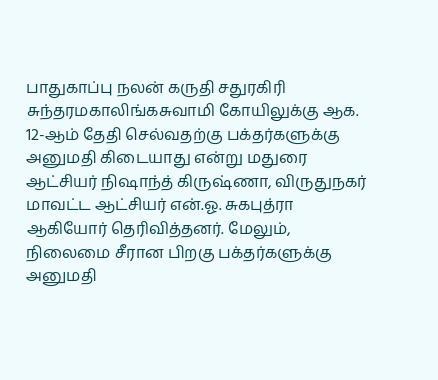பாதுகாப்பு நலன் கருதி சதுரகிரி சுந்தரமகாலிங்கசுவாமி கோயிலுக்கு ஆக. 12-ஆம் தேதி செல்வதற்கு பக்தர்களுக்கு அனுமதி கிடையாது என்று மதுரை ஆட்சியர் நிஷாந்த் கிருஷ்ணா, விருதுநகர் மாவட்ட ஆட்சியர் என்.ஓ. சுகபுத்ரா ஆகியோர் தெரிவித்தனர். மேலும், நிலைமை சீரான பிறகு பக்தர்களுக்கு அனுமதி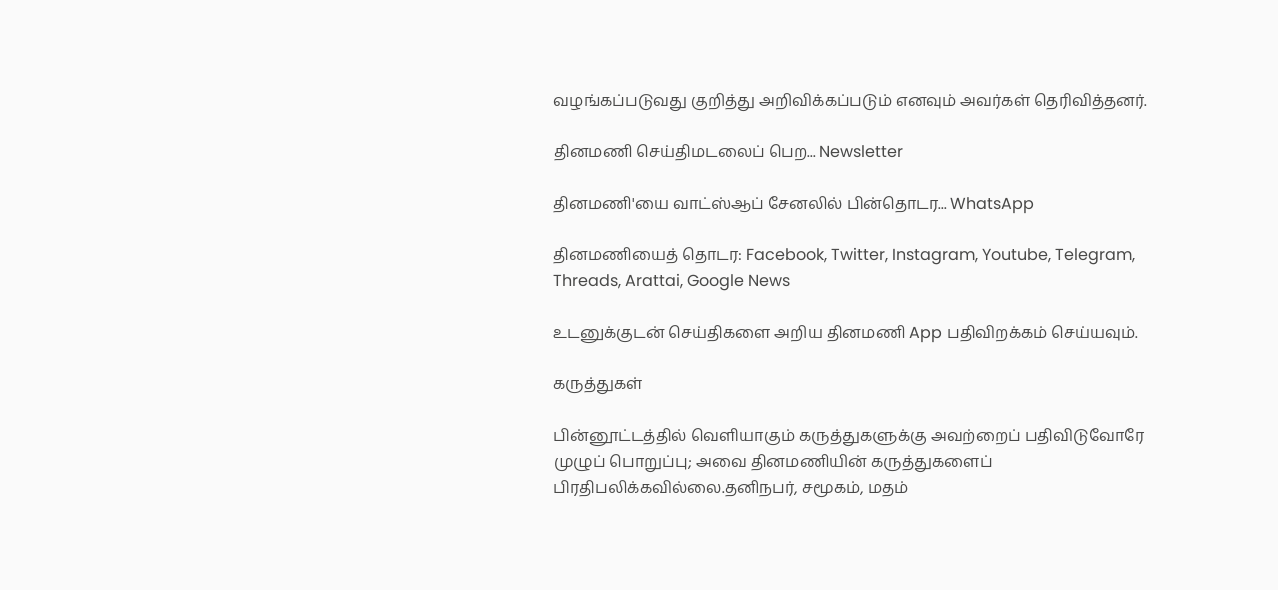வழங்கப்படுவது குறித்து அறிவிக்கப்படும் எனவும் அவர்கள் தெரிவித்தனர்.

தினமணி செய்திமடலைப் பெற... Newsletter

தினமணி'யை வாட்ஸ்ஆப் சேனலில் பின்தொடர... WhatsApp

தினமணியைத் தொடர: Facebook, Twitter, Instagram, Youtube, Telegram, Threads, Arattai, Google News

உடனுக்குடன் செய்திகளை அறிய தினமணி App பதிவிறக்கம் செய்யவும்.

கருத்துகள்

பின்னூட்டத்தில் வெளியாகும் கருத்துகளுக்கு அவற்றைப் பதிவிடுவோரே முழுப் பொறுப்பு; அவை தினமணியின் கருத்துகளைப் பிரதிபலிக்கவில்லை.தனிநபர், சமூகம், மதம்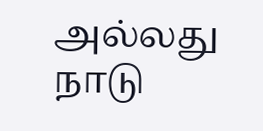அல்லது நாடு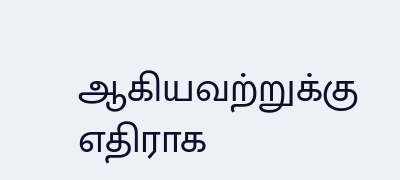ஆகியவற்றுக்கு எதிராக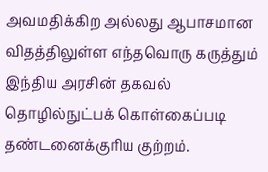அவமதிக்கிற அல்லது ஆபாசமான விதத்திலுள்ள எந்தவொரு கருத்தும் இந்திய அரசின் தகவல் தொழில்நுட்பக் கொள்கைப்படி தண்டனைக்குரிய குற்றம்.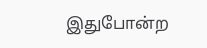இதுபோன்ற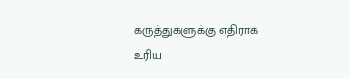கருத்துகளுக்கு எதிராக உரிய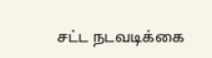சட்ட நடவடிக்கை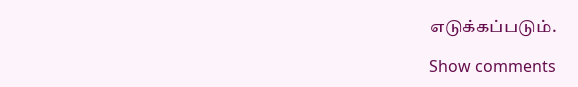எடுக்கப்படும்.

Show comments